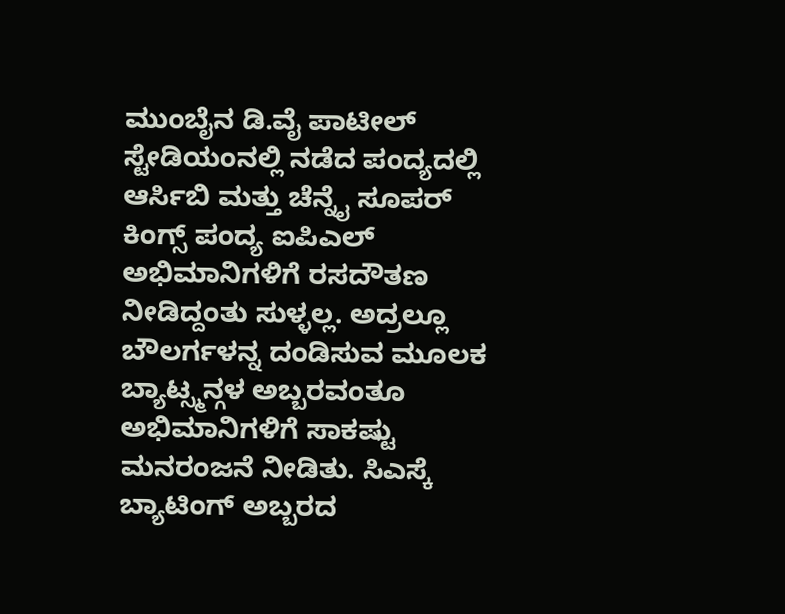ಮುಂಬೈನ ಡಿ.ವೈ ಪಾಟೀಲ್ ಸ್ಟೇಡಿಯಂನಲ್ಲಿ ನಡೆದ ಪಂದ್ಯದಲ್ಲಿ ಆರ್ಸಿಬಿ ಮತ್ತು ಚೆನ್ನೈ ಸೂಪರ್ ಕಿಂಗ್ಸ್ ಪಂದ್ಯ ಐಪಿಎಲ್ ಅಭಿಮಾನಿಗಳಿಗೆ ರಸದೌತಣ ನೀಡಿದ್ದಂತು ಸುಳ್ಳಲ್ಲ. ಅದ್ರಲ್ಲೂ ಬೌಲರ್ಗಳನ್ನ ದಂಡಿಸುವ ಮೂಲಕ ಬ್ಯಾಟ್ಸ್ಮನ್ಗಳ ಅಬ್ಬರವಂತೂ ಅಭಿಮಾನಿಗಳಿಗೆ ಸಾಕಷ್ಟು ಮನರಂಜನೆ ನೀಡಿತು. ಸಿಎಸ್ಕೆ ಬ್ಯಾಟಿಂಗ್ ಅಬ್ಬರದ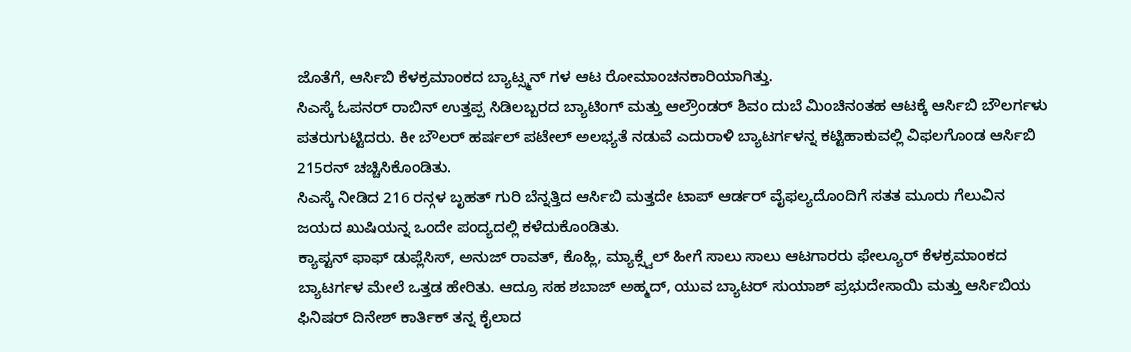ಜೊತೆಗೆ, ಆರ್ಸಿಬಿ ಕೆಳಕ್ರಮಾಂಕದ ಬ್ಯಾಟ್ಸ್ಮನ್ ಗಳ ಆಟ ರೋಮಾಂಚನಕಾರಿಯಾಗಿತ್ತು.
ಸಿಎಸ್ಕೆ ಓಪನರ್ ರಾಬಿನ್ ಉತ್ತಪ್ಪ ಸಿಡಿಲಬ್ಬರದ ಬ್ಯಾಟಿಂಗ್ ಮತ್ತು ಆಲ್ರೌಂಡರ್ ಶಿವಂ ದುಬೆ ಮಿಂಚಿನಂತಹ ಆಟಕ್ಕೆ ಆರ್ಸಿಬಿ ಬೌಲರ್ಗಳು ಪತರುಗುಟ್ಟಿದರು. ಕೀ ಬೌಲರ್ ಹರ್ಷಲ್ ಪಟೇಲ್ ಅಲಭ್ಯತೆ ನಡುವೆ ಎದುರಾಳಿ ಬ್ಯಾಟರ್ಗಳನ್ನ ಕಟ್ಟಿಹಾಕುವಲ್ಲಿ ವಿಫಲಗೊಂಡ ಆರ್ಸಿಬಿ 215ರನ್ ಚಚ್ಚಿಸಿಕೊಂಡಿತು.
ಸಿಎಸ್ಕೆ ನೀಡಿದ 216 ರನ್ಗಳ ಬೃಹತ್ ಗುರಿ ಬೆನ್ನತ್ತಿದ ಆರ್ಸಿಬಿ ಮತ್ತದೇ ಟಾಪ್ ಆರ್ಡರ್ ವೈಫಲ್ಯದೊಂದಿಗೆ ಸತತ ಮೂರು ಗೆಲುವಿನ ಜಯದ ಖುಷಿಯನ್ನ ಒಂದೇ ಪಂದ್ಯದಲ್ಲಿ ಕಳೆದುಕೊಂಡಿತು.
ಕ್ಯಾಪ್ಟನ್ ಫಾಫ್ ಡುಪ್ಲೆಸಿಸ್, ಅನುಜ್ ರಾವತ್, ಕೊಹ್ಲಿ, ಮ್ಯಾಕ್ಸ್ವೆಲ್ ಹೀಗೆ ಸಾಲು ಸಾಲು ಆಟಗಾರರು ಫೇಲ್ಯೂರ್ ಕೆಳಕ್ರಮಾಂಕದ ಬ್ಯಾಟರ್ಗಳ ಮೇಲೆ ಒತ್ತಡ ಹೇರಿತು. ಆದ್ರೂ ಸಹ ಶಬಾಜ್ ಅಹ್ಮದ್, ಯುವ ಬ್ಯಾಟರ್ ಸುಯಾಶ್ ಪ್ರಭುದೇಸಾಯಿ ಮತ್ತು ಆರ್ಸಿಬಿಯ ಫಿನಿಷರ್ ದಿನೇಶ್ ಕಾರ್ತಿಕ್ ತನ್ನ ಕೈಲಾದ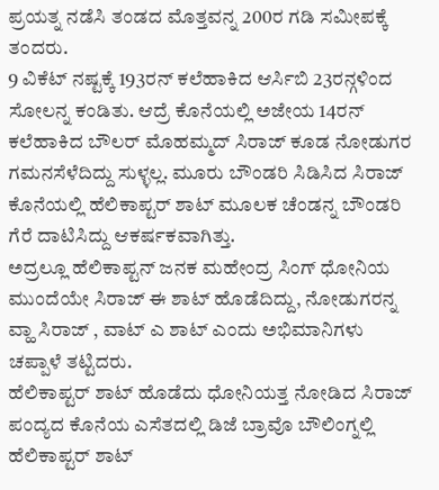ಪ್ರಯತ್ನ ನಡೆಸಿ ತಂಡದ ಮೊತ್ತವನ್ನ 200ರ ಗಡಿ ಸಮೀಪಕ್ಕೆ ತಂದರು.
9 ವಿಕೆಟ್ ನಷ್ಟಕ್ಕೆ 193ರನ್ ಕಲೆಹಾಕಿದ ಆರ್ಸಿಬಿ 23ರನ್ಗಳಿಂದ ಸೋಲನ್ನ ಕಂಡಿತು. ಆದ್ರೆ ಕೊನೆಯಲ್ಲಿ ಅಜೇಯ 14ರನ್ ಕಲೆಹಾಕಿದ ಬೌಲರ್ ಮೊಹಮ್ಮದ್ ಸಿರಾಜ್ ಕೂಡ ನೋಡುಗರ ಗಮನಸೆಳೆದಿದ್ದು ಸುಳ್ಳಲ್ಲ. ಮೂರು ಬೌಂಡರಿ ಸಿಡಿಸಿದ ಸಿರಾಜ್ ಕೊನೆಯಲ್ಲಿ ಹೆಲಿಕಾಪ್ಟರ್ ಶಾಟ್ ಮೂಲಕ ಚೆಂಡನ್ನ ಬೌಂಡರಿ ಗೆರೆ ದಾಟಿಸಿದ್ದು ಆಕರ್ಷಕವಾಗಿತ್ತು.
ಅದ್ರಲ್ಲೂ ಹೆಲಿಕಾಪ್ಟನ್ ಜನಕ ಮಹೇಂದ್ರ ಸಿಂಗ್ ಧೋನಿಯ ಮುಂದೆಯೇ ಸಿರಾಜ್ ಈ ಶಾಟ್ ಹೊಡೆದಿದ್ದು, ನೋಡುಗರನ್ನ ವ್ಹಾ ಸಿರಾಜ್ , ವಾಟ್ ಎ ಶಾಟ್ ಎಂದು ಅಭಿಮಾನಿಗಳು ಚಪ್ಪಾಳೆ ತಟ್ಟಿದರು.
ಹೆಲಿಕಾಪ್ಟರ್ ಶಾಟ್ ಹೊಡೆದು ಧೋನಿಯತ್ತ ನೋಡಿದ ಸಿರಾಜ್
ಪಂದ್ಯದ ಕೊನೆಯ ಎಸೆತದಲ್ಲಿ ಡಿಜೆ ಬ್ರಾವೊ ಬೌಲಿಂಗ್ನಲ್ಲಿ ಹೆಲಿಕಾಪ್ಟರ್ ಶಾಟ್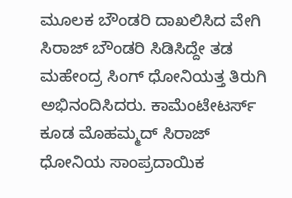ಮೂಲಕ ಬೌಂಡರಿ ದಾಖಲಿಸಿದ ವೇಗಿ ಸಿರಾಜ್ ಬೌಂಡರಿ ಸಿಡಿಸಿದ್ದೇ ತಡ ಮಹೇಂದ್ರ ಸಿಂಗ್ ಧೋನಿಯತ್ತ ತಿರುಗಿ ಅಭಿನಂದಿಸಿದರು. ಕಾಮೆಂಟೇಟರ್ಸ್ ಕೂಡ ಮೊಹಮ್ಮದ್ ಸಿರಾಜ್ ಧೋನಿಯ ಸಾಂಪ್ರದಾಯಿಕ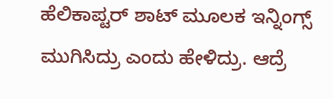ಹೆಲಿಕಾಪ್ಟರ್ ಶಾಟ್ ಮೂಲಕ ಇನ್ನಿಂಗ್ಸ್ ಮುಗಿಸಿದ್ರು ಎಂದು ಹೇಳಿದ್ರು. ಆದ್ರೆ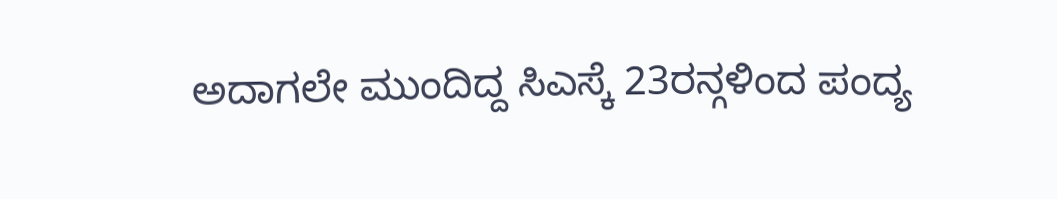ಅದಾಗಲೇ ಮುಂದಿದ್ದ ಸಿಎಸ್ಕೆ 23ರನ್ಗಳಿಂದ ಪಂದ್ಯ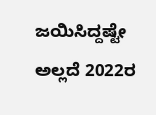ಜಯಿಸಿದ್ದಷ್ಟೇ ಅಲ್ಲದೆ 2022ರ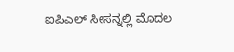ಐಪಿಎಲ್ ಸೀಸನ್ನಲ್ಲಿ ಮೊದಲ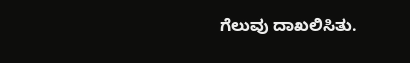ಗೆಲುವು ದಾಖಲಿಸಿತು.